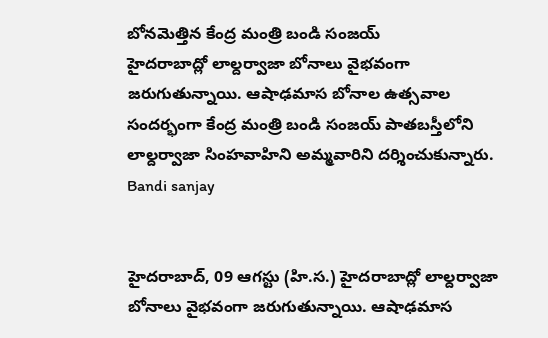బోనమెత్తిన కేంద్ర మంత్రి బండి సంజయ్
హైదరాబాద్లో లాల్దర్వాజా బోనాలు వైభవంగా జరుగుతున్నాయి. ఆషాఢమాస బోనాల ఉత్సవాల సందర్భంగా కేంద్ర మంత్రి బండి సంజయ్ పాతబస్తీలోని లాల్దర్వాజా సింహవాహిని అమ్మవారిని దర్శించుకున్నారు.
Bandi sanjay


హైదరాబాద్, 09 ఆగస్టు (హి.స.) హైదరాబాద్లో లాల్దర్వాజా బోనాలు వైభవంగా జరుగుతున్నాయి. ఆషాఢమాస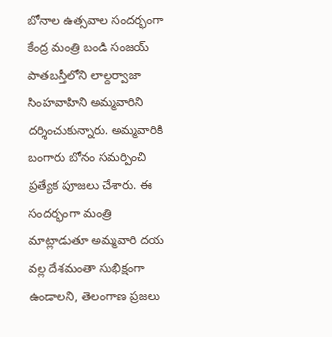బోనాల ఉత్సవాల సందర్భంగా కేంద్ర మంత్రి బండి సంజయ్ పాతబస్తీలోని లాల్దర్వాజా సింహవాహిని అమ్మవారిని దర్శించుకున్నారు. అమ్మవారికి బంగారు బోనం సమర్పించి ప్రత్యేక పూజలు చేశారు. ఈ సందర్భంగా మంత్రి మాట్లాడుతూ అమ్మవారి దయ వల్ల దేశమంతా సుభిక్షంగా ఉండాలని, తెలంగాణ ప్రజలు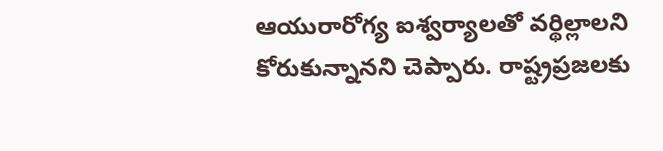ఆయురారోగ్య ఐశ్వర్యాలతో వర్థిల్లాలని కోరుకున్నానని చెప్పారు. రాష్ట్రప్రజలకు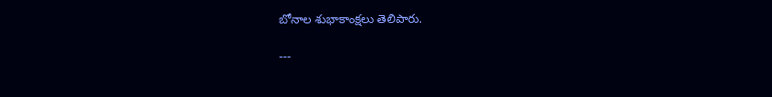బోనాల శుభాకాంక్షలు తెలిపారు.

---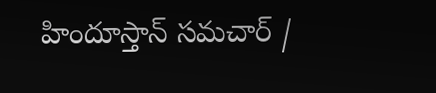హిందూస్తాన్ సమచార్ /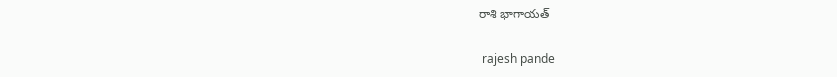రాశి భాగాయత్


 rajesh pande